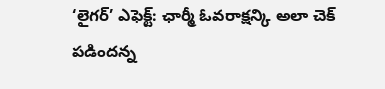‘లైగర్’ ఎఫెక్ట్: ఛార్మీ ఓవరాక్షన్కి అలా చెక్ పడిందన్న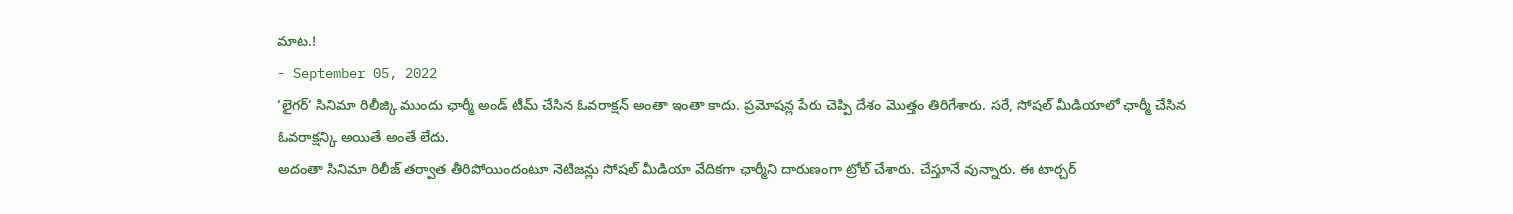మాట.!
- September 05, 2022
‘లైగర్’ సినిమా రిలీజ్కి ముందు ఛార్మీ అండ్ టీమ్ చేసిన ఓవరాక్షన్ అంతా ఇంతా కాదు. ప్రమోషన్ల పేరు చెప్పి దేశం మొత్తం తిరిగేశారు. సరే, సోషల్ మీడియాలో ఛార్మీ చేసిన ఓవరాక్షన్కి అయితే అంతే లేదు.
అదంతా సినిమా రిలీజ్ తర్వాత తీరిపోయిందంటూ నెటిజన్లు సోషల్ మీడియా వేదికగా ఛార్మీని దారుణంగా ట్రోల్ చేశారు. చేస్తూనే వున్నారు. ఈ టార్చర్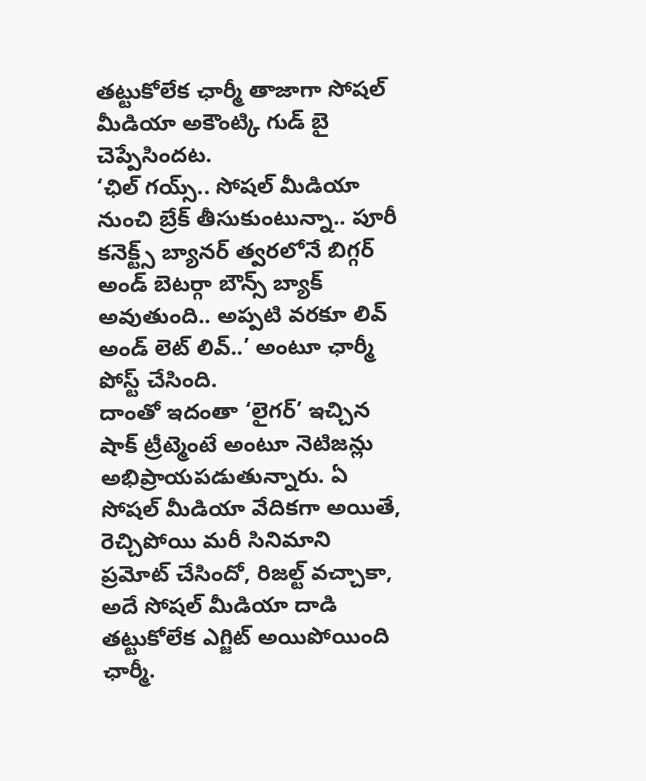తట్టుకోలేక ఛార్మీ తాజాగా సోషల్ మీడియా అకౌంట్కి గుడ్ బై చెప్పేసిందట.
‘ఛిల్ గయ్స్.. సోషల్ మీడియా నుంచి బ్రేక్ తీసుకుంటున్నా.. పూరీ కనెక్ట్స్ బ్యానర్ త్వరలోనే బిగ్గర్ అండ్ బెటర్గా బౌన్స్ బ్యాక్ అవుతుంది.. అప్పటి వరకూ లివ్ అండ్ లెట్ లివ్..’ అంటూ ఛార్మీ పోస్ట్ చేసింది.
దాంతో ఇదంతా ‘లైగర్’ ఇచ్చిన షాక్ ట్రీట్మెంటే అంటూ నెటిజన్లు అభిప్రాయపడుతున్నారు. ఏ సోషల్ మీడియా వేదికగా అయితే, రెచ్చిపోయి మరీ సినిమాని ప్రమోట్ చేసిందో, రిజల్ట్ వచ్చాకా, అదే సోషల్ మీడియా దాడి తట్టుకోలేక ఎగ్జిట్ అయిపోయింది ఛార్మీ.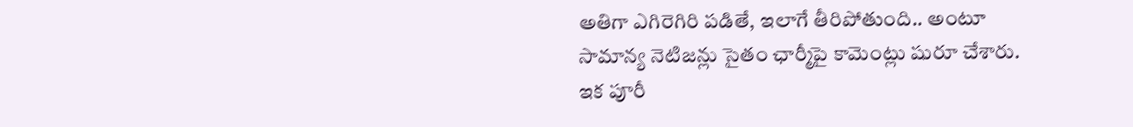అతిగా ఎగిరెగిరి పడితే, ఇలాగే తీరిపోతుంది.. అంటూ సామాన్య నెటిజన్లు సైతం ఛార్మీపై కామెంట్లు షురూ చేశారు.
ఇక పూరీ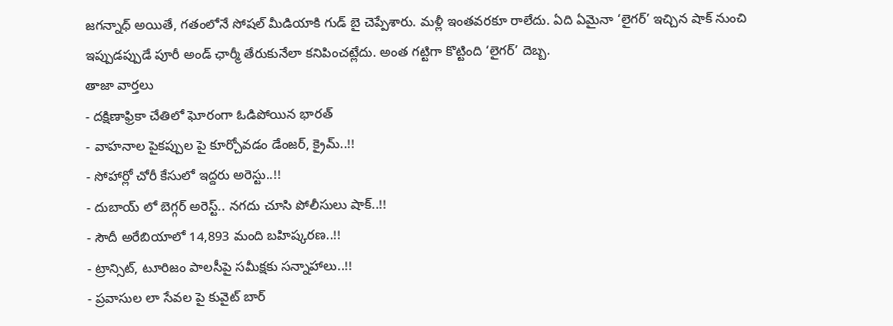జగన్నాధ్ అయితే, గతంలోనే సోషల్ మీడియాకి గుడ్ బై చెప్పేశారు. మళ్లీ ఇంతవరకూ రాలేదు. ఏది ఏమైనా ‘లైగర్’ ఇచ్చిన షాక్ నుంచి ఇప్పుడప్పుడే పూరీ అండ్ ఛార్మీ తేరుకునేలా కనిపించట్లేదు. అంత గట్టిగా కొట్టింది ‘లైగర్’ దెబ్బ.
తాజా వార్తలు
- దక్షిణాఫ్రికా చేతిలో ఘోరంగా ఓడిపోయిన భారత్
- వాహనాల పైకప్పుల పై కూర్చోవడం డేంజర్, క్రైమ్..!!
- సోహార్లో చోరీ కేసులో ఇద్దరు అరెస్టు..!!
- దుబాయ్ లో బెగ్గర్ అరెస్ట్.. నగదు చూసి పోలీసులు షాక్..!!
- సౌదీ అరేబియాలో 14,893 మంది బహిష్కరణ..!!
- ట్రాన్సిట్, టూరిజం పాలసీపై సమీక్షకు సన్నాహాలు..!!
- ప్రవాసుల లా సేవల పై కువైట్ బార్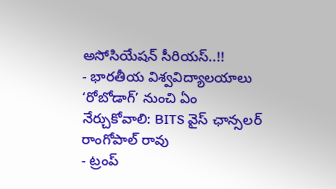అసోసియేషన్ సీరియస్..!!
- భారతీయ విశ్వవిద్యాలయాలు ‘రోబోడాగ్’ నుంచి ఏం నేర్చుకోవాలి: BITS వైస్ ఛాన్సలర్ రాంగోపాల్ రావు
- ట్రంప్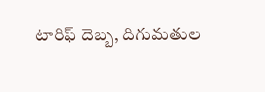టారిఫ్ దెబ్బ, దిగుమతుల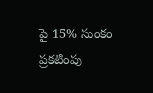పై 15% సుంకం ప్రకటింపు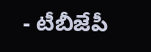- టీబీజేపీ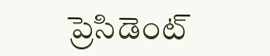ప్రెసిడెంట్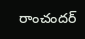రాంచందర్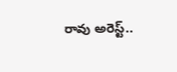రావు అరెస్ట్..